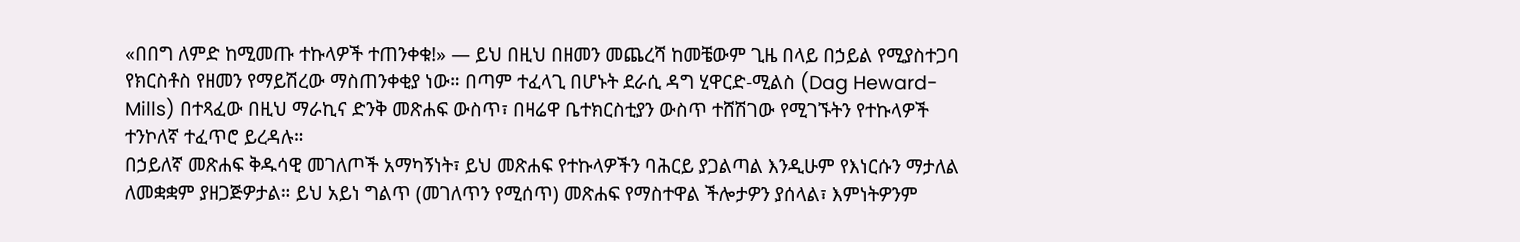«በበግ ለምድ ከሚመጡ ተኩላዎች ተጠንቀቁ!» — ይህ በዚህ በዘመን መጨረሻ ከመቼውም ጊዜ በላይ በኃይል የሚያስተጋባ የክርስቶስ የዘመን የማይሽረው ማስጠንቀቂያ ነው። በጣም ተፈላጊ በሆኑት ደራሲ ዳግ ሂዋርድ-ሚልስ (Dag Heward-Mills) በተጻፈው በዚህ ማራኪና ድንቅ መጽሐፍ ውስጥ፣ በዛሬዋ ቤተክርስቲያን ውስጥ ተሸሽገው የሚገኙትን የተኩላዎች ተንኮለኛ ተፈጥሮ ይረዳሉ።
በኃይለኛ መጽሐፍ ቅዱሳዊ መገለጦች አማካኝነት፣ ይህ መጽሐፍ የተኩላዎችን ባሕርይ ያጋልጣል እንዲሁም የእነርሱን ማታለል ለመቋቋም ያዘጋጅዎታል። ይህ አይነ ግልጥ (መገለጥን የሚሰጥ) መጽሐፍ የማስተዋል ችሎታዎን ያሰላል፣ እምነትዎንም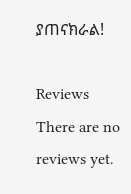ያጠናክራል!

Reviews
There are no reviews yet.